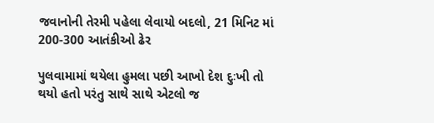જવાનોની તેરમી પહેલા લેવાયો બદલો, 21 મિનિટ માં 200-300 આતંકીઓ ઢેર

પુલવામામાં થયેલા હુમલા પછી આખો દેશ દુઃખી તો થયો હતો પરંતુ સાથે સાથે એટલો જ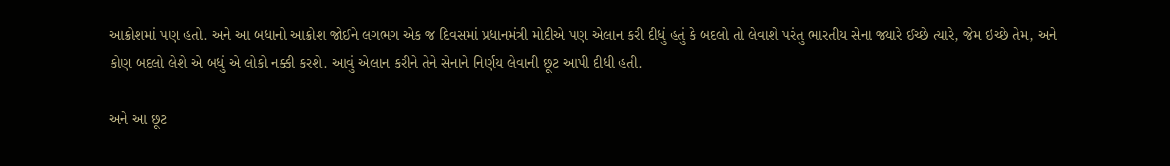આક્રોશમાં પણ હતો. અને આ બધાનો આક્રોશ જોઈને લગભગ એક જ દિવસમાં પ્રધાનમંત્રી મોદીએ પણ એલાન કરી દીધું હતું કે બદલો તો લેવાશે પરંતુ ભારતીય સેના જ્યારે ઈચ્છે ત્યારે, જેમ ઇચ્છે તેમ, અને કોણ બદલો લેશે એ બધું એ લોકો નક્કી કરશે. આવું એલાન કરીને તેને સેનાને નિર્ણય લેવાની છૂટ આપી દીધી હતી.

અને આ છૂટ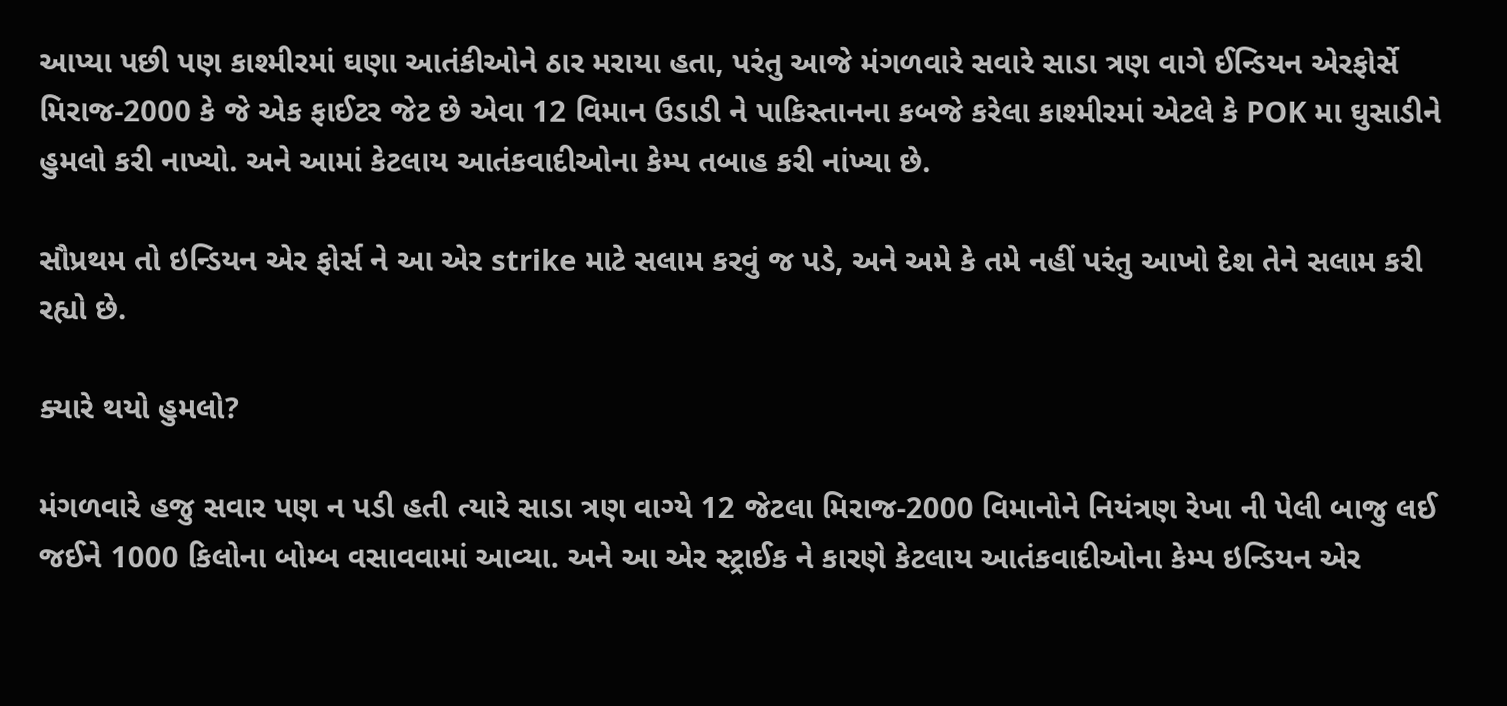આપ્યા પછી પણ કાશ્મીરમાં ઘણા આતંકીઓને ઠાર મરાયા હતા, પરંતુ આજે મંગળવારે સવારે સાડા ત્રણ વાગે ઈન્ડિયન એરફોર્સે મિરાજ-2000 કે જે એક ફાઈટર જેટ છે એવા 12 વિમાન ઉડાડી ને પાકિસ્તાનના કબજે કરેલા કાશ્મીરમાં એટલે કે POK મા ઘુસાડીને હુમલો કરી નાખ્યો. અને આમાં કેટલાય આતંકવાદીઓના કેમ્પ તબાહ કરી નાંખ્યા છે.

સૌપ્રથમ તો ઇન્ડિયન એર ફોર્સ ને આ એર strike માટે સલામ કરવું જ પડે, અને અમે કે તમે નહીં પરંતુ આખો દેશ તેને સલામ કરી રહ્યો છે.

ક્યારે થયો હુમલો?

મંગળવારે હજુ સવાર પણ ન પડી હતી ત્યારે સાડા ત્રણ વાગ્યે 12 જેટલા મિરાજ-2000 વિમાનોને નિયંત્રણ રેખા ની પેલી બાજુ લઈ જઈને 1000 કિલોના બોમ્બ વસાવવામાં આવ્યા. અને આ એર સ્ટ્રાઈક ને કારણે કેટલાય આતંકવાદીઓના કેમ્પ ઇન્ડિયન એર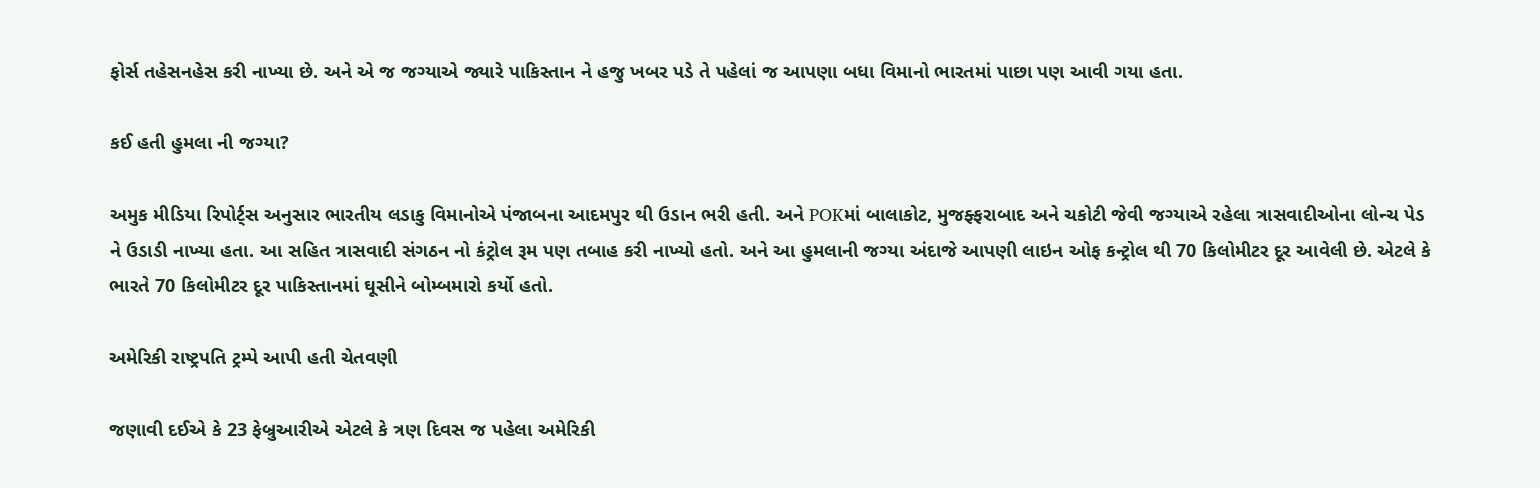ફોર્સ તહેસનહેસ કરી નાખ્યા છે. અને એ જ જગ્યાએ જ્યારે પાકિસ્તાન ને હજુ ખબર પડે તે પહેલાં જ આપણા બધા વિમાનો ભારતમાં પાછા પણ આવી ગયા હતા.

કઈ હતી હુમલા ની જગ્યા?

અમુક મીડિયા રિપોર્ટ્સ અનુસાર ભારતીય લડાકુ વિમાનોએ પંજાબના આદમપુર થી ઉડાન ભરી હતી. અને POKમાં બાલાકોટ, મુજફ્ફરાબાદ અને ચકોટી જેવી જગ્યાએ રહેલા ત્રાસવાદીઓના લોન્ચ પેડ ને ઉડાડી નાખ્યા હતા. આ સહિત ત્રાસવાદી સંગઠન નો કંટ્રોલ રૂમ પણ તબાહ કરી નાખ્યો હતો. અને આ હુમલાની જગ્યા અંદાજે આપણી લાઇન ઓફ કન્ટ્રોલ થી 70 કિલોમીટર દૂર આવેલી છે. એટલે કે ભારતે 70 કિલોમીટર દૂર પાકિસ્તાનમાં ઘૂસીને બોમ્બમારો કર્યો હતો.

અમેરિકી રાષ્ટ્રપતિ ટ્રમ્પે આપી હતી ચેતવણી

જણાવી દઈએ કે 23 ફેબ્રુઆરીએ એટલે કે ત્રણ દિવસ જ પહેલા અમેરિકી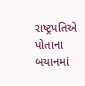રાષ્ટ્રપતિએ પોતાના બયાનમાં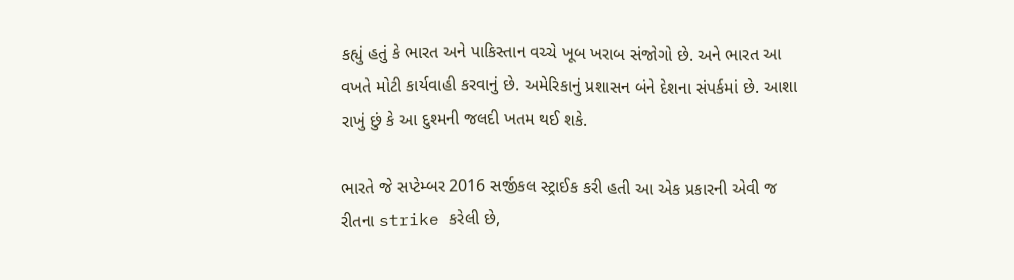કહ્યું હતું કે ભારત અને પાકિસ્તાન વચ્ચે ખૂબ ખરાબ સંજોગો છે. અને ભારત આ વખતે મોટી કાર્યવાહી કરવાનું છે. અમેરિકાનું પ્રશાસન બંને દેશના સંપર્કમાં છે. આશા રાખું છું કે આ દુશ્મની જલદી ખતમ થઈ શકે.

ભારતે જે સપ્ટેમ્બર 2016 સર્જીકલ સ્ટ્રાઈક કરી હતી આ એક પ્રકારની એવી જ રીતના strike કરેલી છે,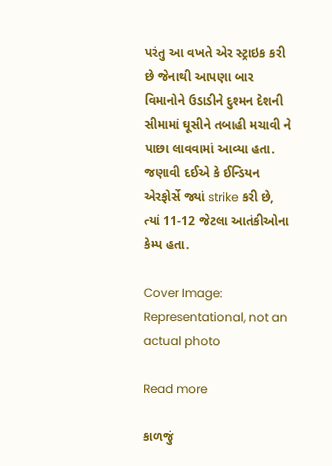પરંતુ આ વખતે એર સ્ટ્રાઇક કરી છે જેનાથી આપણા બાર વિમાનોને ઉડાડીને દુશ્મન દેશની સીમામાં ઘૂસીને તબાહી મચાવી ને પાછા લાવવામાં આવ્યા હતા. જણાવી દઈએ કે ઈન્ડિયન એરફોર્સે જ્યાં strike કરી છે, ત્યાં 11-12 જેટલા આતંકીઓના કેમ્પ હતા.

Cover Image: Representational, not an actual photo

Read more

કાળજું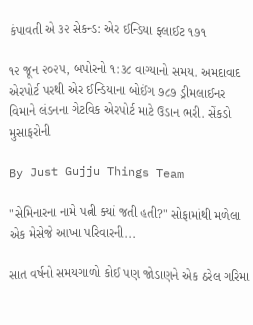કંપાવતી એ ૩૨ સેકન્ડ: એર ઈન્ડિયા ફ્લાઈટ ૧૭૧

૧૨ જૂન ૨૦૨૫, બપોરનો ૧:૩૮ વાગ્યાનો સમય. અમદાવાદ એરપોર્ટ પરથી એર ઈન્ડિયાના બોઈંગ ૭૮૭ ડ્રીમલાઈનર વિમાને લંડનના ગેટવિક એરપોર્ટ માટે ઉડાન ભરી. સેંકડો મુસાફરોની

By Just Gujju Things Team

"સેમિનારના નામે પત્ની ક્યાં જતી હતી?" સોફામાંથી મળેલા એક મેસેજે આખા પરિવારની...

સાત વર્ષનો સમયગાળો કોઈ પણ જોડાણને એક ઠરેલ ગરિમા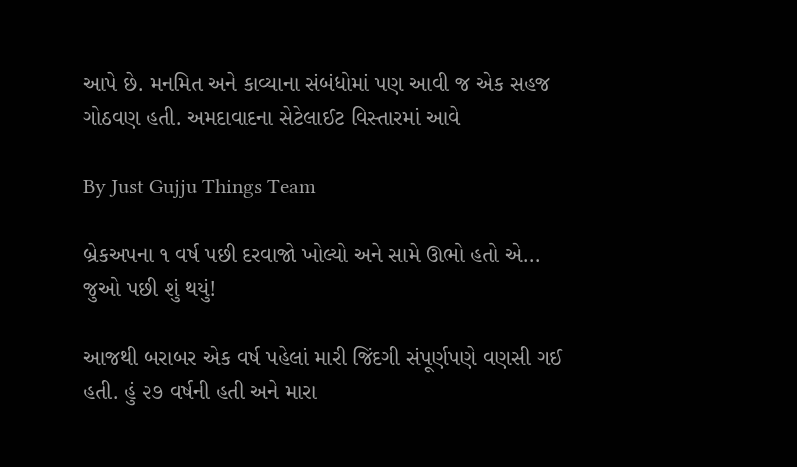આપે છે. મનમિત અને કાવ્યાના સંબંધોમાં પણ આવી જ એક સહજ ગોઠવણ હતી. અમદાવાદના સેટેલાઈટ વિસ્તારમાં આવે

By Just Gujju Things Team

બ્રેકઅપના ૧ વર્ષ પછી દરવાજો ખોલ્યો અને સામે ઊભો હતો એ... જુઓ પછી શું થયું!

આજથી બરાબર એક વર્ષ પહેલાં મારી જિંદગી સંપૂર્ણપણે વણસી ગઈ હતી. હું ૨૭ વર્ષની હતી અને મારા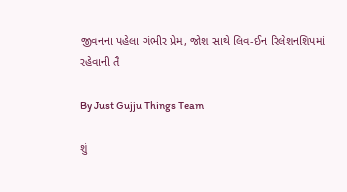જીવનના પહેલા ગંભીર પ્રેમ, જોશ સાથે લિવ-ઈન રિલેશનશિપમાં રહેવાની તૈ

By Just Gujju Things Team

શું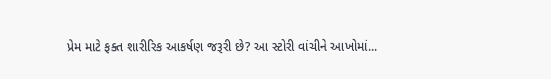પ્રેમ માટે ફક્ત શારીરિક આકર્ષણ જરૂરી છે? આ સ્ટોરી વાંચીને આખોમાં...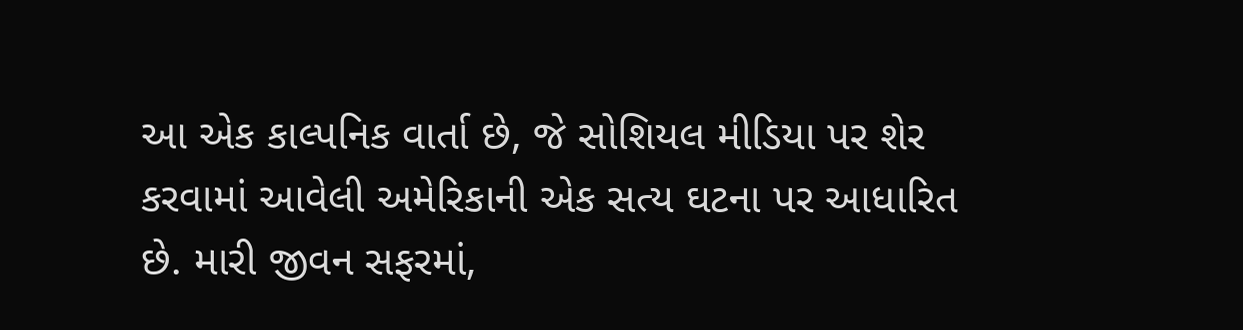આ એક કાલ્પનિક વાર્તા છે, જે સોશિયલ મીડિયા પર શેર કરવામાં આવેલી અમેરિકાની એક સત્ય ઘટના પર આધારિત છે. મારી જીવન સફરમાં,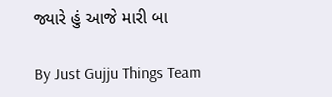જ્યારે હું આજે મારી બા

By Just Gujju Things Team